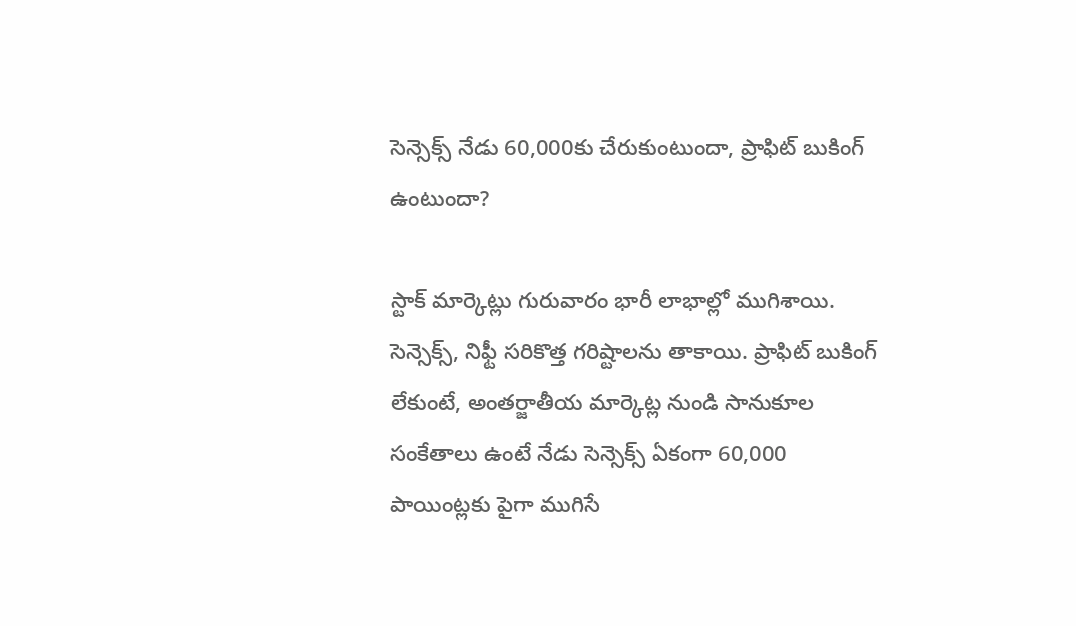సెన్సెక్స్ నేడు 60,000కు చేరుకుంటుందా, ప్రాఫిట్ బుకింగ్ ఉంటుందా?

స్టాక్ మార్కెట్లు గురువారం భారీ లాభాల్లో ముగిశాయి. సెన్సెక్స్, నిఫ్టీ సరికొత్త గరిష్టాలను తాకాయి. ప్రాఫిట్ బుకింగ్ లేకుంటే, అంతర్జాతీయ మార్కెట్ల నుండి సానుకూల సంకేతాలు ఉంటే నేడు సెన్సెక్స్ ఏకంగా 60,000 పాయింట్లకు పైగా ముగిసే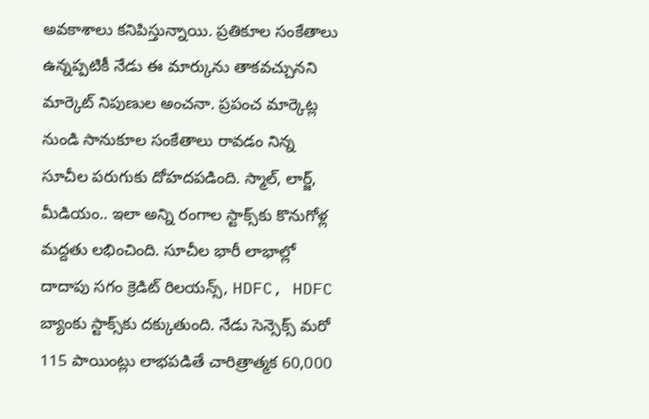అవకాశాలు కనిపిస్తున్నాయి. ప్రతికూల సంకేతాలు ఉన్నప్పటికీ నేడు ఈ మార్కును తాకవచ్చునని మార్కెట్ నిపుణుల అంచనా. ప్రపంచ మార్కెట్ల నుండి సానుకూల సంకేతాలు రావడం నిన్న సూచీల పరుగుకు దోహదపడింది. స్మాల్, లార్జ్, మీడియం.. ఇలా అన్ని రంగాల స్టాక్స్‌కు కొనుగోళ్ల మద్దతు లభించింది. సూచీల భారీ లాభాల్లో దాదాపు సగం క్రెడిట్ రిలయన్స్, HDFC, HDFC బ్యాంకు స్టాక్స్‌కు దక్కుతుంది. నేడు సెన్సెక్స్ మరో 115 పాయింట్లు లాభపడితే చారిత్రాత్మక 60,000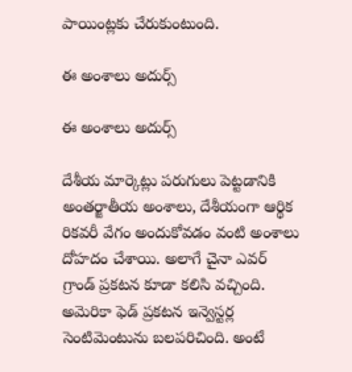పాయింట్లకు చేరుకుంటుంది.

ఈ అంశాలు అదుర్స్

ఈ అంశాలు అదుర్స్

దేశీయ మార్కెట్లు పరుగులు పెట్టడానికి అంతర్జాతీయ అంశాలు, దేశీయంగా ఆర్థిక రికవరీ వేగం అందుకోవడం వంటి అంశాలు దోహదం చేశాయి. అలాగే చైనా ఎవర్ గ్రాండ్ ప్రకటన కూడా కలిసి వచ్చింది. అమెరికా ఫెడ్ ప్రకటన ఇన్వెస్టర్ల సెంటిమెంటును బలపరిచింది. అంటే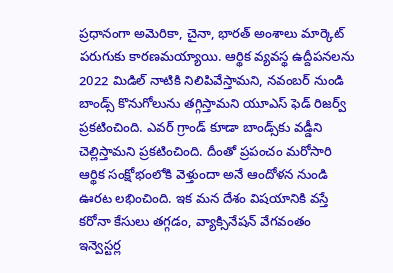ప్రధానంగా అమెరికా, చైనా, భారత్ అంశాలు మార్కెట్ పరుగుకు కారణమయ్యాయి. ఆర్థిక వ్యవస్థ ఉద్దీపనలను 2022 మిడిల్ నాటికి నిలిపివేస్తామని, నవంబర్ నుండి బాండ్స్ కొనుగోలును తగ్గిస్తామని యూఎస్ ఫెడ్ రిజర్వ్ ప్రకటించింది. ఎవర్ గ్రాండ్ కూడా బాండ్స్‌కు వడ్డీని చెల్లిస్తామని ప్రకటించింది. దీంతో ప్రపంచం మరోసారి ఆర్థిక సంక్షోభంలోకి వెళ్తుందా అనే ఆందోళన నుండి ఊరట లభించింది. ఇక మన దేశం విషయానికి వస్తే కరోనా కేసులు తగ్గడం, వ్యాక్సినేషన్ వేగవంతం ఇన్వెస్టర్ల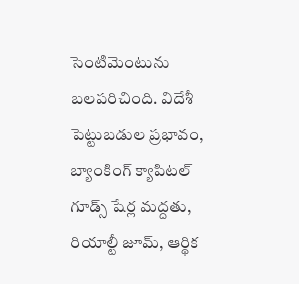సెంటిమెంటును బలపరిచింది. విదేశీ పెట్టుబడుల ప్రభావం, బ్యాంకింగ్ క్యాపిటల్ గూడ్స్ షేర్ల మద్దతు, రియాల్టీ జూమ్, ఆర్థిక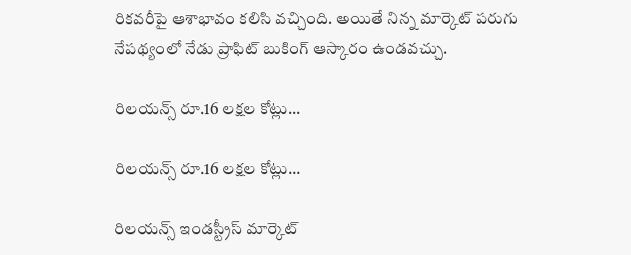రికవరీపై ఆశాభావం కలిసి వచ్చింది. అయితే నిన్న మార్కెట్ పరుగు నేపథ్యంలో నేడు ప్రాఫిట్ బుకింగ్ ఆస్కారం ఉండవచ్చు.

రిలయన్స్ రూ.16 లక్షల కోట్లు...

రిలయన్స్ రూ.16 లక్షల కోట్లు...

రిలయన్స్ ఇండస్ట్రీస్ మార్కెట్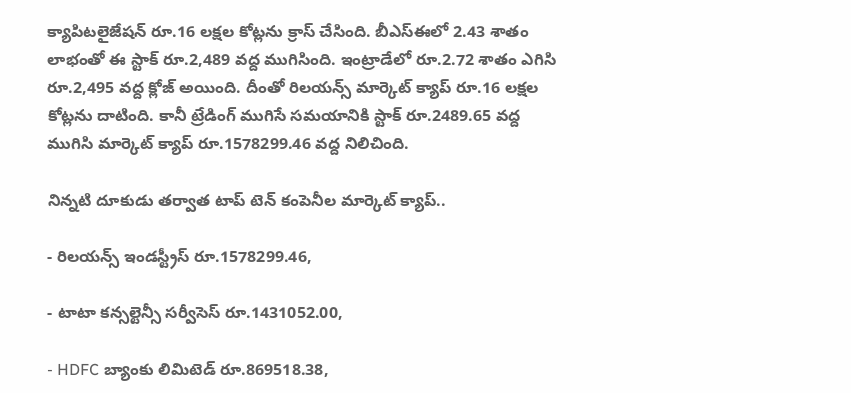క్యాపిటలైజేషన్ రూ.16 లక్షల కోట్లను క్రాస్ చేసింది. బీఎస్ఈలో 2.43 శాతం లాభంతో ఈ స్టాక్ రూ.2,489 వద్ద ముగిసింది. ఇంట్రాడేలో రూ.2.72 శాతం ఎగిసి రూ.2,495 వద్ద క్లోజ్ అయింది. దీంతో రిలయన్స్ మార్కెట్ క్యాప్ రూ.16 లక్షల కోట్లను దాటింది. కానీ ట్రేడింగ్ ముగిసే సమయానికి స్టాక్ రూ.2489.65 వద్ద ముగిసి మార్కెట్ క్యాప్ రూ.1578299.46 వద్ద నిలిచింది.

నిన్నటి దూకుడు తర్వాత టాప్ టెన్ కంపెనీల మార్కెట్ క్యాప్..

- రిలయన్స్ ఇండస్ట్రీస్ రూ.1578299.46,

- టాటా కన్సల్టెన్సీ సర్వీసెస్ రూ.1431052.00,

- HDFC బ్యాంకు లిమిటెడ్ రూ.869518.38,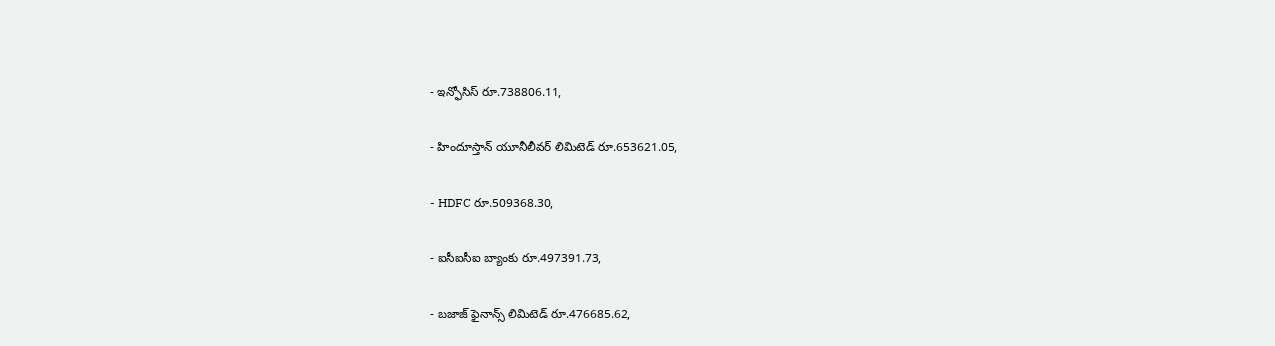- ఇన్ఫోసిస్ రూ.738806.11,

- హిందూస్తాన్ యూనీలీవర్ లిమిటెడ్ రూ.653621.05,

- HDFC రూ.509368.30,

- ఐసీఐసీఐ బ్యాంకు రూ.497391.73,

- బజాజ్ ఫైనాన్స్ లిమిటెడ్ రూ.476685.62,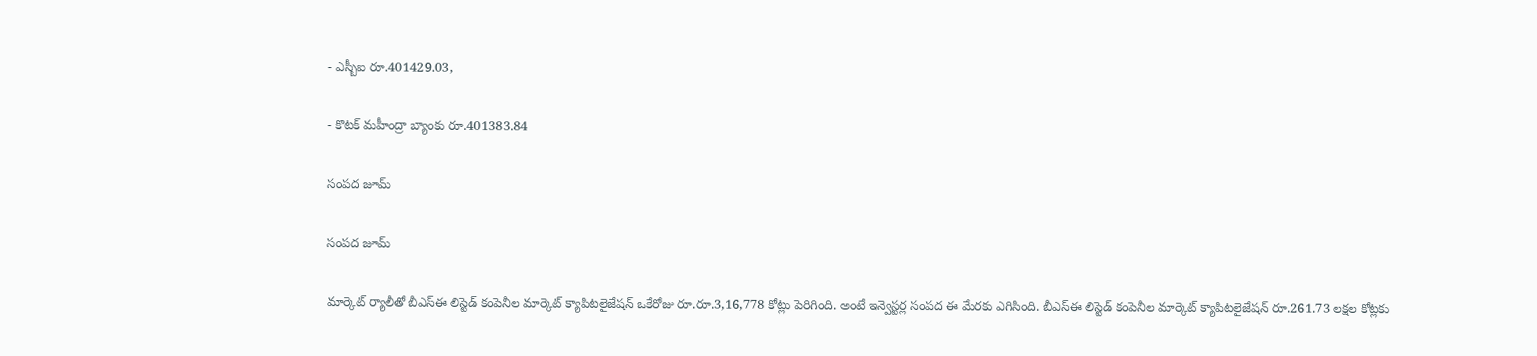- ఎస్బీఐ రూ.401429.03,

- కొటక్ మహీంద్రా బ్యాంకు రూ.401383.84

సంపద జూమ్

సంపద జూమ్

మార్కెట్ ర్యాలీతో బీఎస్ఈ లిస్టెడ్ కంపెనీల మార్కెట్ క్యాపిటలైజేషన్ ఒకేరోజు రూ.రూ.3,16,778 కోట్లు పెరిగింది. అంటే ఇన్వెస్టర్ల సంపద ఈ మేరకు ఎగిసింది. బీఎస్ఈ లిస్టెడ్ కంపెనీల మార్కెట్ క్యాపిటలైజేషన్ రూ.261.73 లక్షల కోట్లకు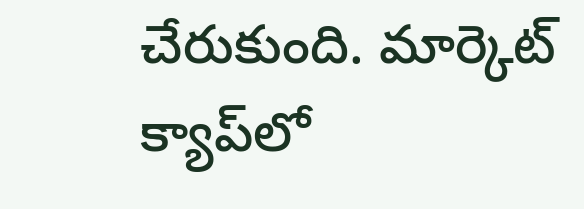చేరుకుంది. మార్కెట్ క్యాప్‌లో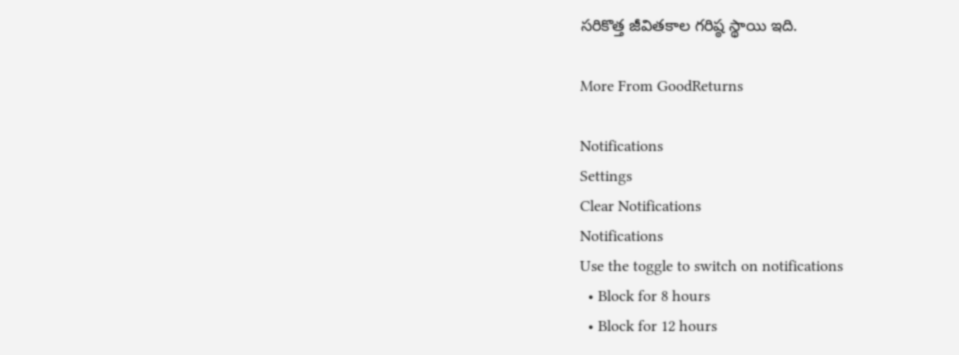సరికొత్త జీవితకాల గరిష్ఠ స్థాయి ఇది.

More From GoodReturns

Notifications
Settings
Clear Notifications
Notifications
Use the toggle to switch on notifications
  • Block for 8 hours
  • Block for 12 hours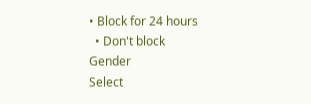• Block for 24 hours
  • Don't block
Gender
Select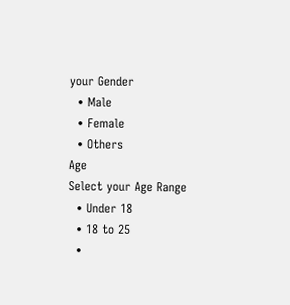your Gender
  • Male
  • Female
  • Others
Age
Select your Age Range
  • Under 18
  • 18 to 25
  •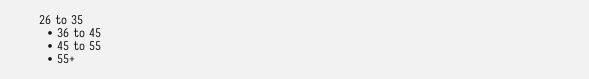26 to 35
  • 36 to 45
  • 45 to 55
  • 55+